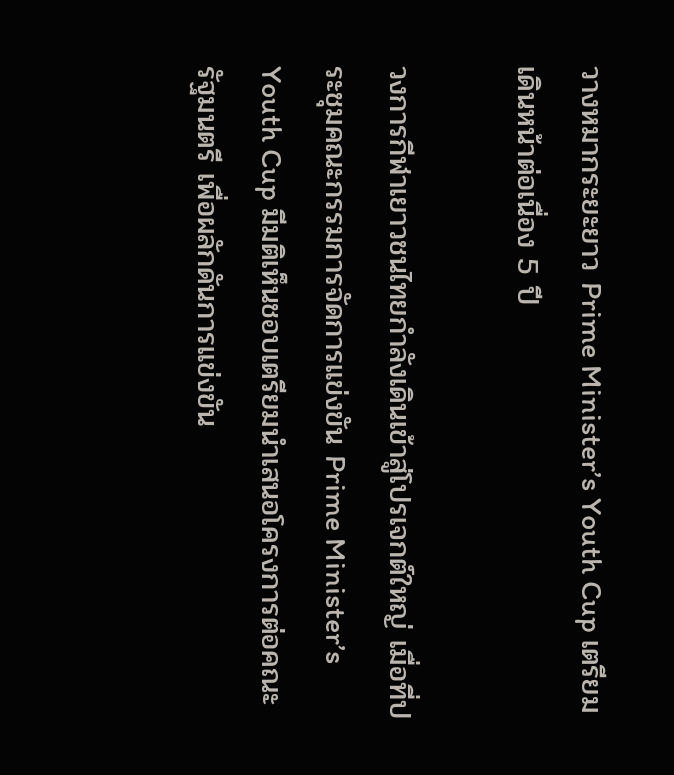วางหมากระยะยาว Prime Minister’s Youth Cup เตรียมเดินหน้าต่อเนื่อง 5 ปี

วงการกีฬาเยาวชนไทยกำลังเดินเข้าสู่โปรเจกต์ใหญ่ เมื่อที่ประชุมคณะกรรมการจัดการแข่งขัน Prime Minister’s Youth Cup มีมติเห็นชอบเตรียมนำเสนอโครงการต่อคณะรัฐมนตรี เพื่อผลักดันการแข่งขัน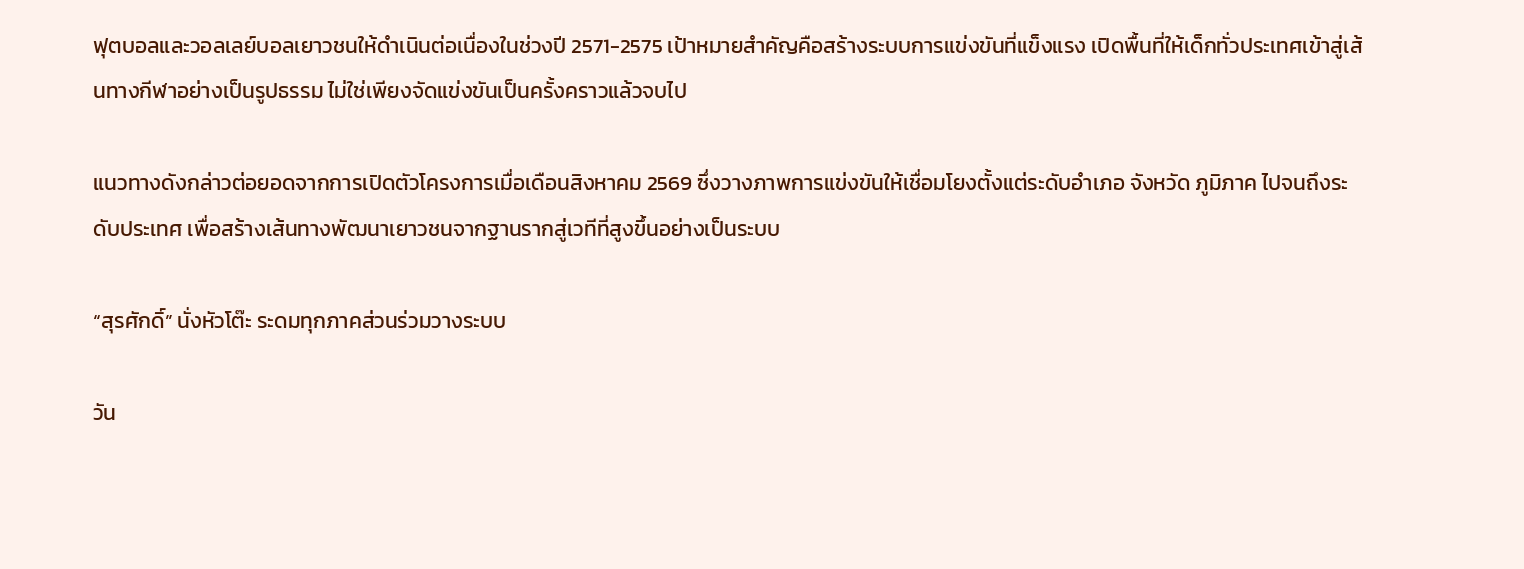ฟุตบอลและวอลเลย์บอลเยาวชนให้ดำเนินต่อเนื่องในช่วงปี 2571-2575 เป้าหมายสำคัญคือสร้างระบบการแข่งขันที่แข็งแรง เปิดพื้นที่ให้เด็กทั่วประเทศเข้าสู่เส้นทางกีฬาอย่างเป็นรูปธรรม ไม่ใช่เพียงจัดแข่งขันเป็นครั้งคราวแล้วจบไป

แนวทางดังกล่าวต่อยอดจากการเปิดตัวโครงการเมื่อเดือนสิงหาคม 2569 ซึ่งวางภาพการแข่งขันให้เชื่อมโยงตั้งแต่ระดับอำเภอ จังหวัด ภูมิภาค ไปจนถึงระดับประเทศ เพื่อสร้างเส้นทางพัฒนาเยาวชนจากฐานรากสู่เวทีที่สูงขึ้นอย่างเป็นระบบ

“สุรศักดิ์” นั่งหัวโต๊ะ ระดมทุกภาคส่วนร่วมวางระบบ

วัน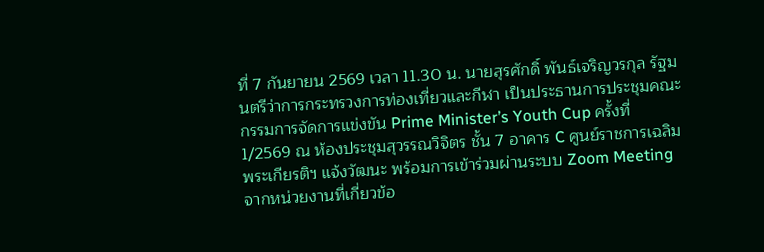ที่ 7 กันยายน 2569 เวลา 11.30 น. นายสุรศักดิ์ พันธ์เจริญวรกุล รัฐมนตรีว่าการกระทรวงการท่องเที่ยวและกีฬา เป็นประธานการประชุมคณะกรรมการจัดการแข่งขัน Prime Minister’s Youth Cup ครั้งที่ 1/2569 ณ ห้องประชุมสุวรรณวิจิตร ชั้น 7 อาคาร C ศูนย์ราชการเฉลิมพระเกียรติฯ แจ้งวัฒนะ พร้อมการเข้าร่วมผ่านระบบ Zoom Meeting จากหน่วยงานที่เกี่ยวข้อ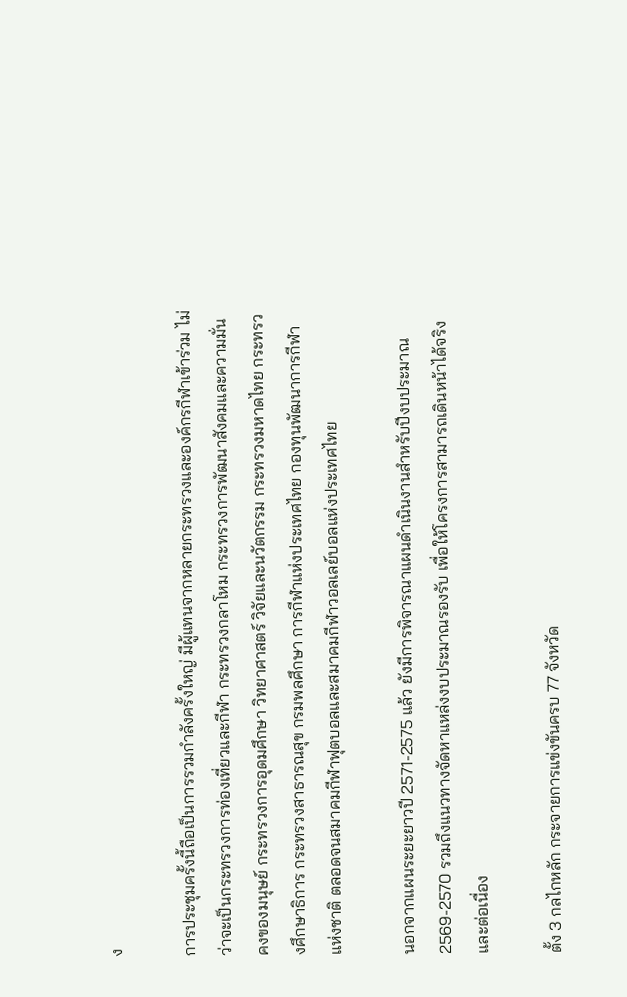ง

การประชุมครั้งนี้ถือเป็นการรวมกำลังครั้งใหญ่ มีผู้แทนจากหลายกระทรวงและองค์กรกีฬาเข้าร่วม ไม่ว่าจะเป็นกระทรวงการท่องเที่ยวและกีฬา กระทรวงกลาโหม กระทรวงการพัฒนาสังคมและความมั่นคงของมนุษย์ กระทรวงการอุดมศึกษา วิทยาศาสตร์ วิจัยและนวัตกรรม กระทรวงมหาดไทย กระทรวงศึกษาธิการ กระทรวงสาธารณสุข กรมพลศึกษา การกีฬาแห่งประเทศไทย กองทุนพัฒนาการกีฬาแห่งชาติ ตลอดจนสมาคมกีฬาฟุตบอลและสมาคมกีฬาวอลเลย์บอลแห่งประเทศไทย

นอกจากแผนระยะยาวปี 2571-2575 แล้ว ยังมีการพิจารณาแผนดำเนินงานสำหรับปีงบประมาณ 2569-2570 รวมถึงแนวทางจัดหาแหล่งงบประมาณรองรับ เพื่อให้โครงการสามารถเดินหน้าได้จริงและต่อเนื่อง

ตั้ง 3 กลไกหลัก กระจายการแข่งขันครบ 77 จังหวัด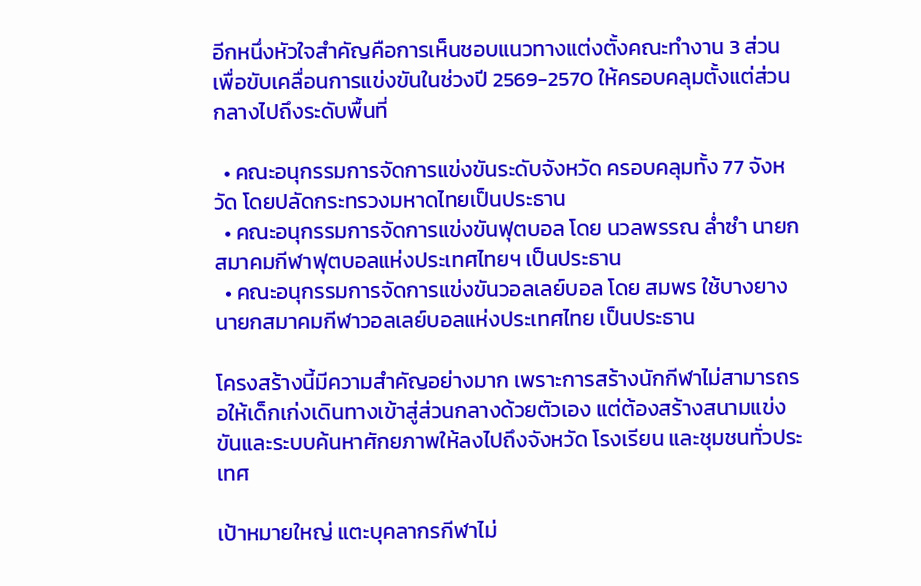อีกหนึ่งหัวใจสำคัญคือการเห็นชอบแนวทางแต่งตั้งคณะทำงาน 3 ส่วน เพื่อขับเคลื่อนการแข่งขันในช่วงปี 2569-2570 ให้ครอบคลุมตั้งแต่ส่วนกลางไปถึงระดับพื้นที่

  • คณะอนุกรรมการจัดการแข่งขันระดับจังหวัด ครอบคลุมทั้ง 77 จังหวัด โดยปลัดกระทรวงมหาดไทยเป็นประธาน
  • คณะอนุกรรมการจัดการแข่งขันฟุตบอล โดย นวลพรรณ ล่ำซำ นายกสมาคมกีฬาฟุตบอลแห่งประเทศไทยฯ เป็นประธาน
  • คณะอนุกรรมการจัดการแข่งขันวอลเลย์บอล โดย สมพร ใช้บางยาง นายกสมาคมกีฬาวอลเลย์บอลแห่งประเทศไทย เป็นประธาน

โครงสร้างนี้มีความสำคัญอย่างมาก เพราะการสร้างนักกีฬาไม่สามารถรอให้เด็กเก่งเดินทางเข้าสู่ส่วนกลางด้วยตัวเอง แต่ต้องสร้างสนามแข่งขันและระบบค้นหาศักยภาพให้ลงไปถึงจังหวัด โรงเรียน และชุมชนทั่วประเทศ

เป้าหมายใหญ่ แตะบุคลากรกีฬาไม่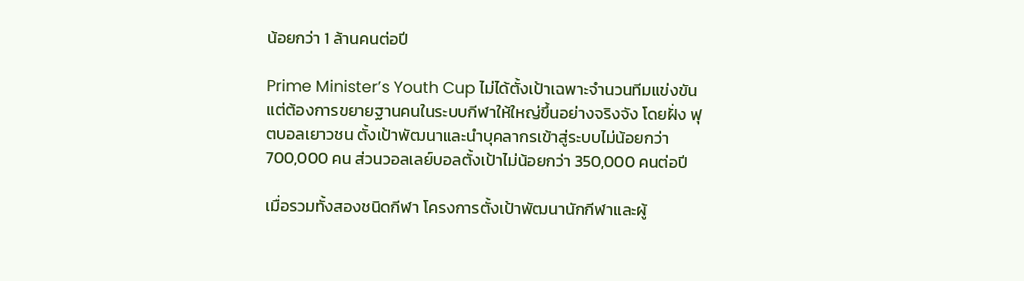น้อยกว่า 1 ล้านคนต่อปี

Prime Minister’s Youth Cup ไม่ได้ตั้งเป้าเฉพาะจำนวนทีมแข่งขัน แต่ต้องการขยายฐานคนในระบบกีฬาให้ใหญ่ขึ้นอย่างจริงจัง โดยฝั่ง ฟุตบอลเยาวชน ตั้งเป้าพัฒนาและนำบุคลากรเข้าสู่ระบบไม่น้อยกว่า 700,000 คน ส่วนวอลเลย์บอลตั้งเป้าไม่น้อยกว่า 350,000 คนต่อปี

เมื่อรวมทั้งสองชนิดกีฬา โครงการตั้งเป้าพัฒนานักกีฬาและผู้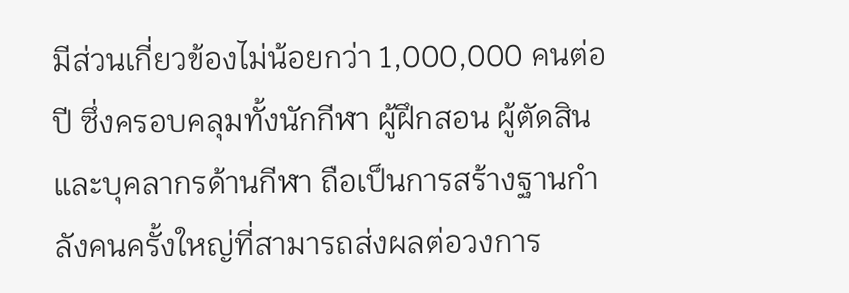มีส่วนเกี่ยวข้องไม่น้อยกว่า 1,000,000 คนต่อปี ซึ่งครอบคลุมทั้งนักกีฬา ผู้ฝึกสอน ผู้ตัดสิน และบุคลากรด้านกีฬา ถือเป็นการสร้างฐานกำลังคนครั้งใหญ่ที่สามารถส่งผลต่อวงการ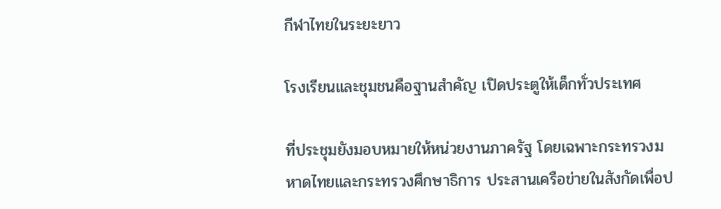กีฬาไทยในระยะยาว

โรงเรียนและชุมชนคือฐานสำคัญ เปิดประตูให้เด็กทั่วประเทศ

ที่ประชุมยังมอบหมายให้หน่วยงานภาครัฐ โดยเฉพาะกระทรวงมหาดไทยและกระทรวงศึกษาธิการ ประสานเครือข่ายในสังกัดเพื่อป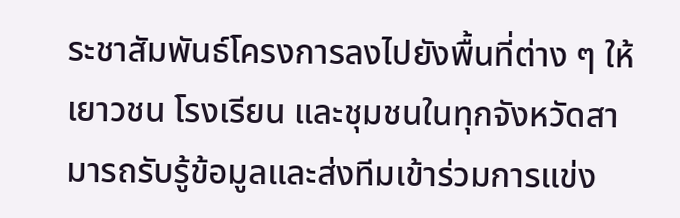ระชาสัมพันธ์โครงการลงไปยังพื้นที่ต่าง ๆ ให้เยาวชน โรงเรียน และชุมชนในทุกจังหวัดสามารถรับรู้ข้อมูลและส่งทีมเข้าร่วมการแข่ง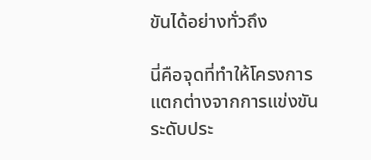ขันได้อย่างทั่วถึง

นี่คือจุดที่ทำให้โครงการแตกต่างจากการแข่งขันระดับประ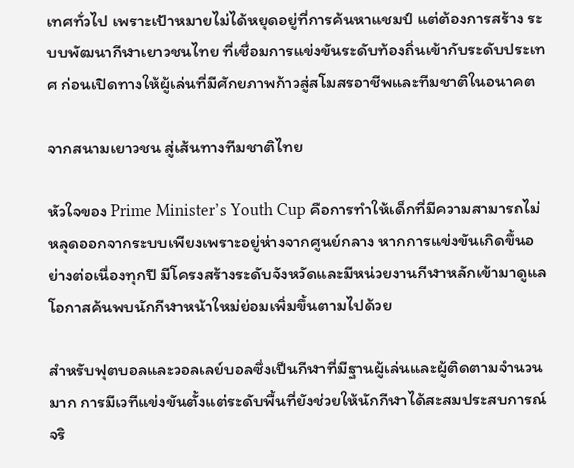เทศทั่วไป เพราะเป้าหมายไม่ได้หยุดอยู่ที่การค้นหาแชมป์ แต่ต้องการสร้าง ระบบพัฒนากีฬาเยาวชนไทย ที่เชื่อมการแข่งขันระดับท้องถิ่นเข้ากับระดับประเทศ ก่อนเปิดทางให้ผู้เล่นที่มีศักยภาพก้าวสู่สโมสรอาชีพและทีมชาติในอนาคต

จากสนามเยาวชน สู่เส้นทางทีมชาติไทย

หัวใจของ Prime Minister’s Youth Cup คือการทำให้เด็กที่มีความสามารถไม่หลุดออกจากระบบเพียงเพราะอยู่ห่างจากศูนย์กลาง หากการแข่งขันเกิดขึ้นอย่างต่อเนื่องทุกปี มีโครงสร้างระดับจังหวัดและมีหน่วยงานกีฬาหลักเข้ามาดูแล โอกาสค้นพบนักกีฬาหน้าใหม่ย่อมเพิ่มขึ้นตามไปด้วย

สำหรับฟุตบอลและวอลเลย์บอลซึ่งเป็นกีฬาที่มีฐานผู้เล่นและผู้ติดตามจำนวนมาก การมีเวทีแข่งขันตั้งแต่ระดับพื้นที่ยังช่วยให้นักกีฬาได้สะสมประสบการณ์จริ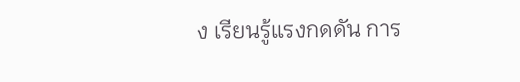ง เรียนรู้แรงกดดัน การ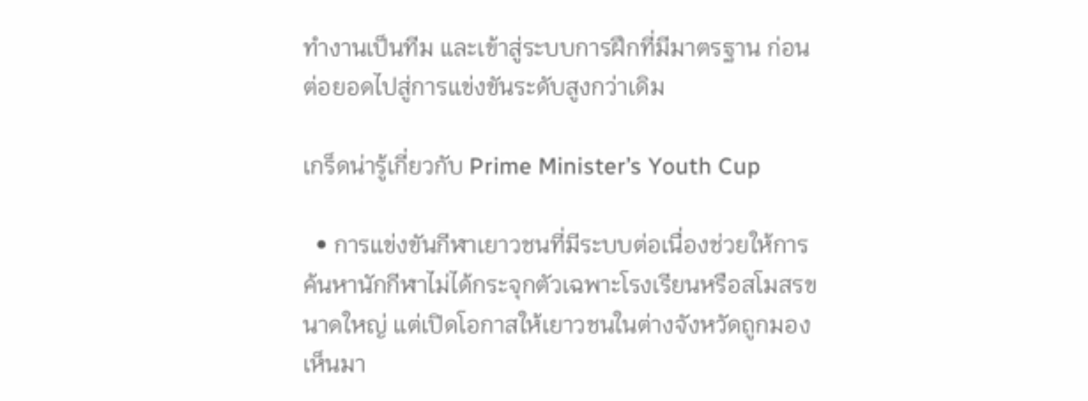ทำงานเป็นทีม และเข้าสู่ระบบการฝึกที่มีมาตรฐาน ก่อนต่อยอดไปสู่การแข่งขันระดับสูงกว่าเดิม

เกร็ดน่ารู้เกี่ยวกับ Prime Minister’s Youth Cup

  • การแข่งขันกีฬาเยาวชนที่มีระบบต่อเนื่องช่วยให้การค้นหานักกีฬาไม่ได้กระจุกตัวเฉพาะโรงเรียนหรือสโมสรขนาดใหญ่ แต่เปิดโอกาสให้เยาวชนในต่างจังหวัดถูกมองเห็นมา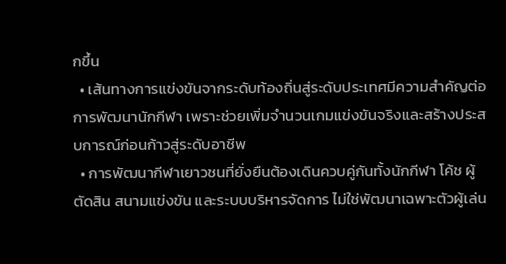กขึ้น
  • เส้นทางการแข่งขันจากระดับท้องถิ่นสู่ระดับประเทศมีความสำคัญต่อการพัฒนานักกีฬา เพราะช่วยเพิ่มจำนวนเกมแข่งขันจริงและสร้างประสบการณ์ก่อนก้าวสู่ระดับอาชีพ
  • การพัฒนากีฬาเยาวชนที่ยั่งยืนต้องเดินควบคู่กันทั้งนักกีฬา โค้ช ผู้ตัดสิน สนามแข่งขัน และระบบบริหารจัดการ ไม่ใช่พัฒนาเฉพาะตัวผู้เล่น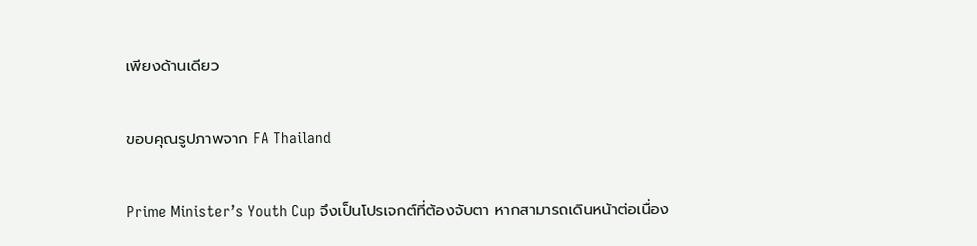เพียงด้านเดียว

ขอบคุณรูปภาพจาก FA Thailand

Prime Minister’s Youth Cup จึงเป็นโปรเจกต์ที่ต้องจับตา หากสามารถเดินหน้าต่อเนื่อง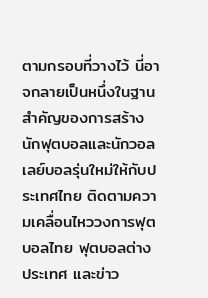ตามกรอบที่วางไว้ นี่อาจกลายเป็นหนึ่งในฐานสำคัญของการสร้างนักฟุตบอลและนักวอลเลย์บอลรุ่นใหม่ให้กับประเทศไทย ติดตามความเคลื่อนไหววงการฟุตบอลไทย ฟุตบอลต่างประเทศ และข่าว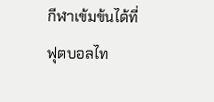กีฬาเข้มข้นได้ที่ ฟุตบอลไท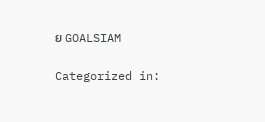ย GOALSIAM

Categorized in: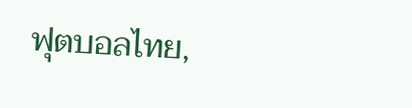ฟุตบอลไทย,